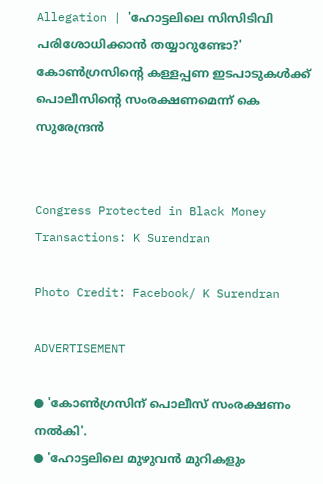Allegation | 'ഹോട്ടലിലെ സിസിടിവി പരിശോധിക്കാൻ തയ്യാറുണ്ടോ?' കോൺഗ്രസിന്റെ കള്ളപ്പണ ഇടപാടുകൾക്ക് പൊലീസിന്റെ സംരക്ഷണമെന്ന് കെ സുരേന്ദ്രൻ


Congress Protected in Black Money Transactions: K Surendran

Photo Credit: Facebook/ K Surendran

ADVERTISEMENT

● 'കോൺഗ്രസിന് പൊലീസ് സംരക്ഷണം നൽകി'.
● 'ഹോട്ടലിലെ മുഴുവൻ മുറികളും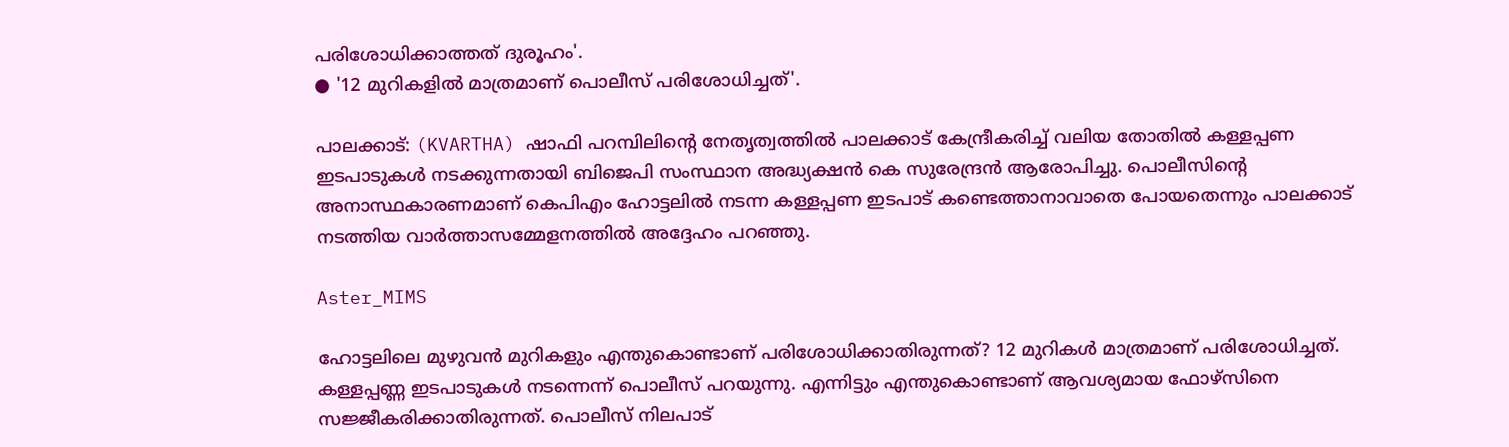പരിശോധിക്കാത്തത് ദുരൂഹം'.
● '12 മുറികളിൽ മാത്രമാണ് പൊലീസ് പരിശോധിച്ചത്'.

പാലക്കാട്: (KVARTHA) ഷാഫി പറമ്പിലിന്റെ നേതൃത്വത്തിൽ പാലക്കാട് കേന്ദ്രീകരിച്ച് വലിയ തോതിൽ കള്ളപ്പണ ഇടപാടുകൾ നടക്കുന്നതായി ബിജെപി സംസ്ഥാന അദ്ധ്യക്ഷൻ കെ സുരേന്ദ്രൻ ആരോപിച്ചു. പൊലീസിന്റെ അനാസ്ഥകാരണമാണ് കെപിഎം ഹോട്ടലിൽ നടന്ന കള്ളപ്പണ ഇടപാട് കണ്ടെത്താനാവാതെ പോയതെന്നും പാലക്കാട് നടത്തിയ വാർത്താസമ്മേളനത്തിൽ അദ്ദേഹം പറഞ്ഞു.

Aster_MIMS

ഹോട്ടലിലെ മുഴുവൻ മുറികളും എന്തുകൊണ്ടാണ് പരിശോധിക്കാതിരുന്നത്? 12 മുറികൾ മാത്രമാണ് പരിശോധിച്ചത്. കള്ളപ്പണ്ണ ഇടപാടുകൾ നടന്നെന്ന് പൊലീസ് പറയുന്നു. എന്നിട്ടും എന്തുകൊണ്ടാണ് ആവശ്യമായ ഫോഴ്‌സിനെ സജ്ജീകരിക്കാതിരുന്നത്. പൊലീസ് നിലപാട്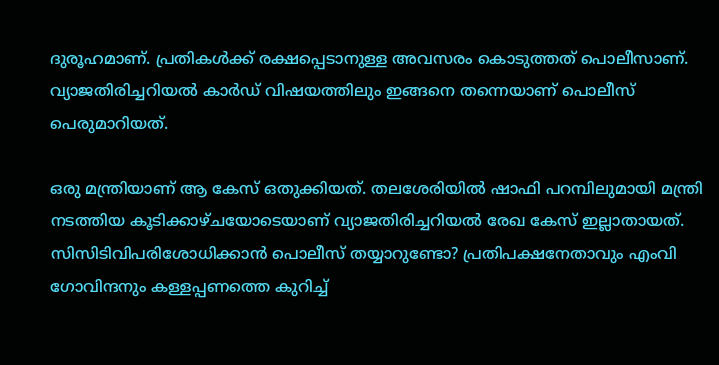ദുരൂഹമാണ്. പ്രതികൾക്ക് രക്ഷപ്പെടാനുള്ള അവസരം കൊടുത്തത് പൊലീസാണ്. വ്യാജതിരിച്ചറിയൽ കാർഡ് വിഷയത്തിലും ഇങ്ങനെ തന്നെയാണ് പൊലീസ് പെരുമാറിയത്.

ഒരു മന്ത്രിയാണ് ആ കേസ് ഒതുക്കിയത്. തലശേരിയിൽ ഷാഫി പറമ്പിലുമായി മന്ത്രി നടത്തിയ കൂടിക്കാഴ്ചയോടെയാണ് വ്യാജതിരിച്ചറിയൽ രേഖ കേസ് ഇല്ലാതായത്. സിസിടിവിപരിശോധിക്കാൻ പൊലീസ് തയ്യാറുണ്ടോ? പ്രതിപക്ഷനേതാവും എംവി ഗോവിന്ദനും കള്ളപ്പണത്തെ കുറിച്ച്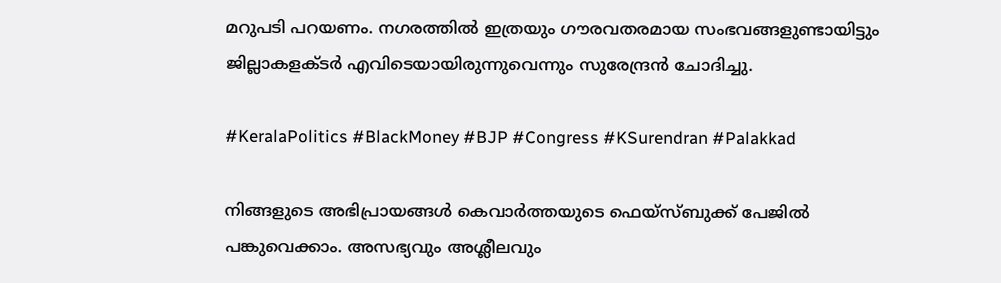മറുപടി പറയണം. നഗരത്തിൽ ഇത്രയും ഗൗരവതരമായ സംഭവങ്ങളുണ്ടായിട്ടും ജില്ലാകളക്ടർ എവിടെയായിരുന്നുവെന്നും സുരേന്ദ്രൻ ചോദിച്ചു.

#KeralaPolitics #BlackMoney #BJP #Congress #KSurendran #Palakkad

നിങ്ങളുടെ അഭിപ്രായങ്ങൾ കെവാർത്തയുടെ ഫെയ്‌സ്‌ബുക്ക് പേജിൽ പങ്കുവെക്കാം. അസഭ്യവും അശ്ലീലവും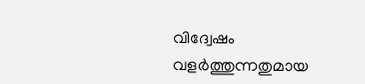വിദ്വേഷം വളർത്തുന്നതുമായ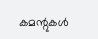കമന്റുകൾ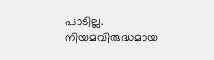പാടില്ല. നിയമവിരുദ്ധമായ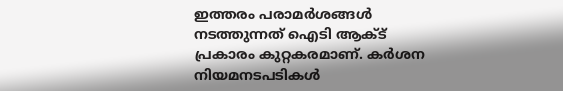ഇത്തരം പരാമർശങ്ങൾ നടത്തുന്നത് ഐടി ആക്ട് പ്രകാരം കുറ്റകരമാണ്. കർശന നിയമനടപടികൾ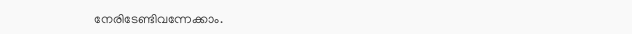നേരിടേണ്ടിവന്നേക്കാം.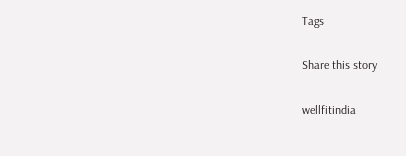Tags

Share this story

wellfitindia